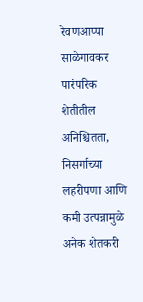रेवणआप्पा साळेगावकर
पारंपरिक शेतीतील अनिश्चितता, निसर्गाच्या लहरीपणा आणि कमी उत्पन्नामुळे अनेक शेतकरी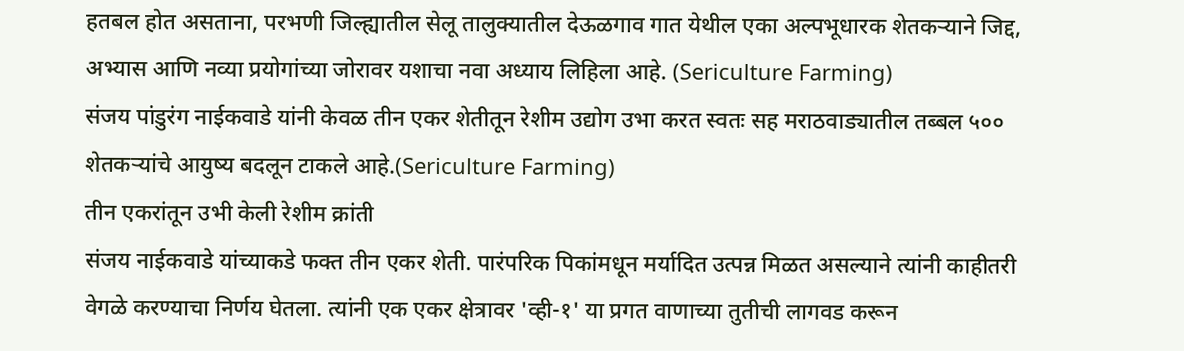हतबल होत असताना, परभणी जिल्ह्यातील सेलू तालुक्यातील देऊळगाव गात येथील एका अल्पभूधारक शेतकऱ्याने जिद्द, अभ्यास आणि नव्या प्रयोगांच्या जोरावर यशाचा नवा अध्याय लिहिला आहे. (Sericulture Farming)
संजय पांडुरंग नाईकवाडे यांनी केवळ तीन एकर शेतीतून रेशीम उद्योग उभा करत स्वतः सह मराठवाड्यातील तब्बल ५०० शेतकऱ्यांचे आयुष्य बदलून टाकले आहे.(Sericulture Farming)
तीन एकरांतून उभी केली रेशीम क्रांती
संजय नाईकवाडे यांच्याकडे फक्त तीन एकर शेती. पारंपरिक पिकांमधून मर्यादित उत्पन्न मिळत असल्याने त्यांनी काहीतरी वेगळे करण्याचा निर्णय घेतला. त्यांनी एक एकर क्षेत्रावर 'व्ही-१' या प्रगत वाणाच्या तुतीची लागवड करून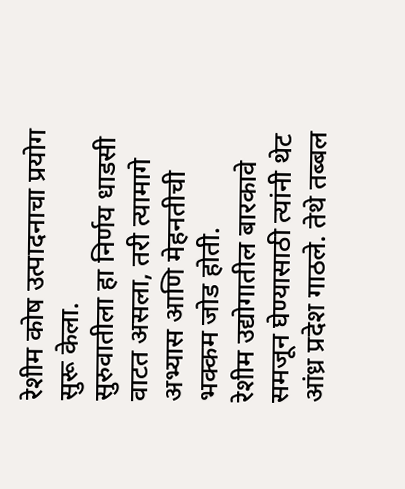रेशीम कोष उत्पादनाचा प्रयोग सुरू केला.
सुरुवातीला हा निर्णय धाडसी वाटत असला, तरी त्यामागे अभ्यास आणि मेहनतीची भक्कम जोड होती.
रेशीम उद्योगातील बारकावे समजून घेण्यासाठी त्यांनी थेट आंध्र प्रदेश गाठले. तेथे तब्बल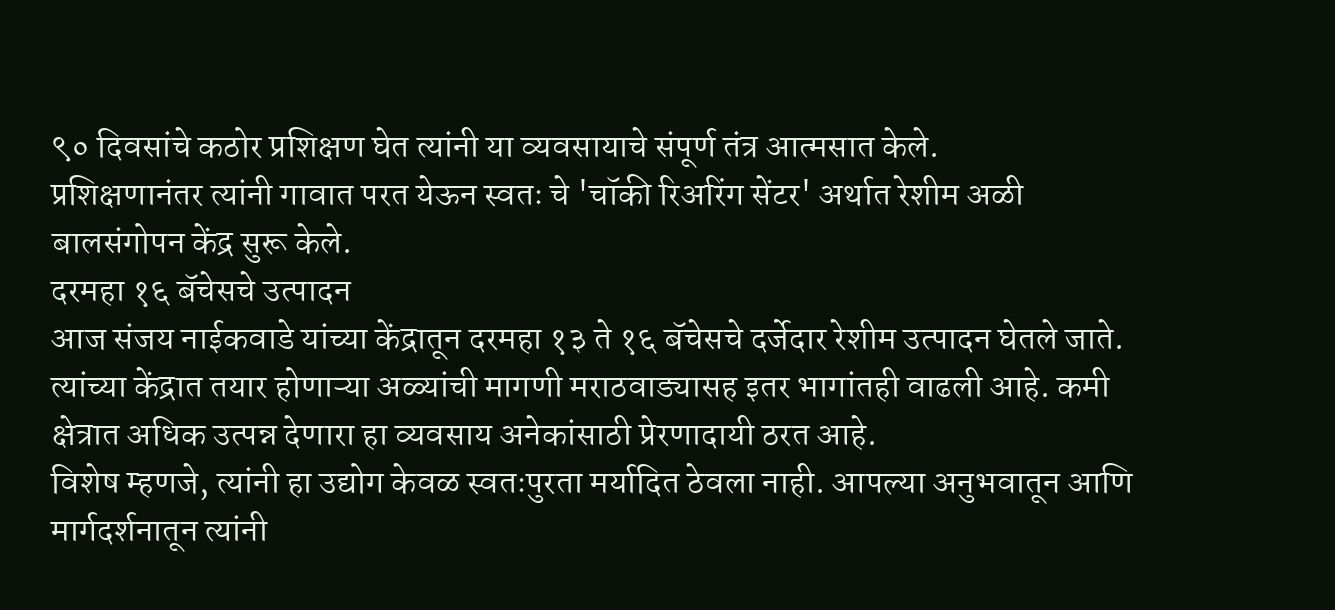९० दिवसांचे कठोर प्रशिक्षण घेत त्यांनी या व्यवसायाचे संपूर्ण तंत्र आत्मसात केले.
प्रशिक्षणानंतर त्यांनी गावात परत येऊन स्वतः चे 'चॉकी रिअरिंग सेंटर' अर्थात रेशीम अळी बालसंगोपन केंद्र सुरू केले.
दरमहा १६ बॅचेसचे उत्पादन
आज संजय नाईकवाडे यांच्या केंद्रातून दरमहा १३ ते १६ बॅचेसचे दर्जेदार रेशीम उत्पादन घेतले जाते.
त्यांच्या केंद्रात तयार होणाऱ्या अळ्यांची मागणी मराठवाड्यासह इतर भागांतही वाढली आहे. कमी क्षेत्रात अधिक उत्पन्न देणारा हा व्यवसाय अनेकांसाठी प्रेरणादायी ठरत आहे.
विशेष म्हणजे, त्यांनी हा उद्योग केवळ स्वतःपुरता मर्यादित ठेवला नाही. आपल्या अनुभवातून आणि मार्गदर्शनातून त्यांनी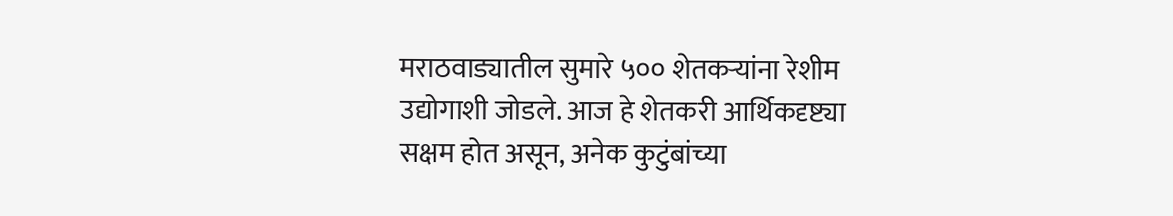मराठवाड्यातील सुमारे ५०० शेतकऱ्यांना रेशीम उद्योगाशी जोडले. आज हे शेतकरी आर्थिकदृष्ट्या सक्षम होत असून, अनेक कुटुंबांच्या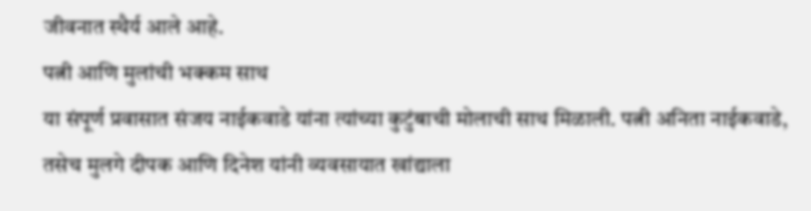जीवनात स्थैर्य आले आहे.
पत्नी आणि मुलांची भक्कम साथ
या संपूर्ण प्रवासात संजय नाईकवाडे यांना त्यांच्या कुटुंबाची मोलाची साथ मिळाली. पत्नी अनिता नाईकवाडे, तसेच मुलगे दीपक आणि दिनेश यांनी व्यवसायात खांद्याला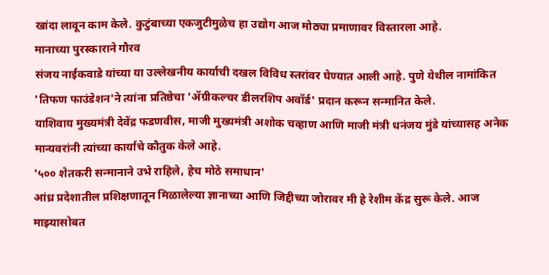खांदा लावून काम केले. कुटुंबाच्या एकजुटीमुळेच हा उद्योग आज मोठ्या प्रमाणावर विस्तारला आहे.
मानाच्या पुरस्काराने गौरव
संजय नाईकवाडे यांच्या या उल्लेखनीय कार्याची दखल विविध स्तरांवर घेण्यात आली आहे. पुणे येथील नामांकित 'तिफण फाउंडेशन'ने त्यांना प्रतिष्ठेचा 'ॲग्रीकल्चर डीलरशिप अवॉर्ड' प्रदान करून सन्मानित केले.
याशिवाय मुख्यमंत्री देवेंद्र फडणवीस, माजी मुख्यमंत्री अशोक चव्हाण आणि माजी मंत्री धनंजय मुंडे यांच्यासह अनेक मान्यवरांनी त्यांच्या कार्याचे कौतुक केले आहे.
'५०० शेतकरी सन्मानाने उभे राहिले, हेच मोठे समाधान'
आंध्र प्रदेशातील प्रशिक्षणातून मिळालेल्या ज्ञानाच्या आणि जिद्दीच्या जोरावर मी हे रेशीम केंद्र सुरू केले. आज माझ्यासोबत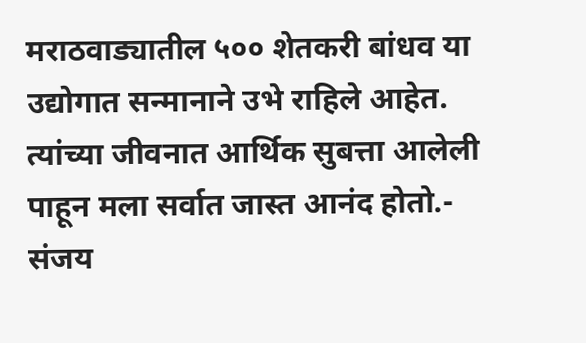मराठवाड्यातील ५०० शेतकरी बांधव या उद्योगात सन्मानाने उभे राहिले आहेत. त्यांच्या जीवनात आर्थिक सुबत्ता आलेली पाहून मला सर्वात जास्त आनंद होतो.- संजय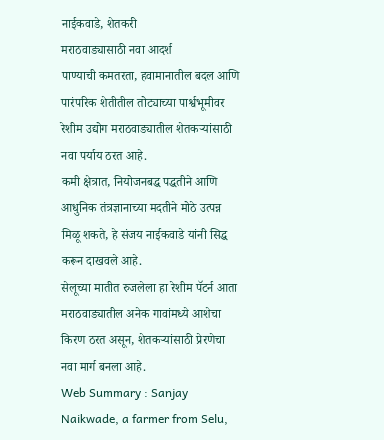नाईकवाडे, शेतकरी
मराठवाड्यासाठी नवा आदर्श
पाण्याची कमतरता, हवामानातील बदल आणि पारंपरिक शेतीतील तोट्याच्या पार्श्वभूमीवर रेशीम उद्योग मराठवाड्यातील शेतकऱ्यांसाठी नवा पर्याय ठरत आहे.
कमी क्षेत्रात, नियोजनबद्ध पद्धतीने आणि आधुनिक तंत्रज्ञानाच्या मदतीने मोठे उत्पन्न मिळू शकते, हे संजय नाईकवाडे यांनी सिद्ध करून दाखवले आहे.
सेलूच्या मातीत रुजलेला हा रेशीम पॅटर्न आता मराठवाड्यातील अनेक गावांमध्ये आशेचा किरण ठरत असून, शेतकऱ्यांसाठी प्रेरणेचा नवा मार्ग बनला आहे.
Web Summary : Sanjay Naikwade, a farmer from Selu,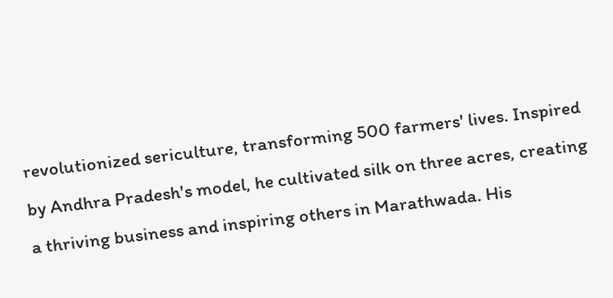revolutionized sericulture, transforming 500 farmers' lives. Inspired by Andhra Pradesh's model, he cultivated silk on three acres, creating a thriving business and inspiring others in Marathwada. His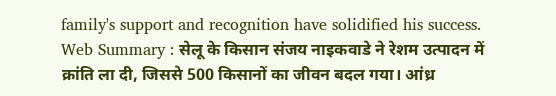family's support and recognition have solidified his success.
Web Summary : सेलू के किसान संजय नाइकवाडे ने रेशम उत्पादन में क्रांति ला दी, जिससे 500 किसानों का जीवन बदल गया। आंध्र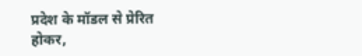प्रदेश के मॉडल से प्रेरित होकर,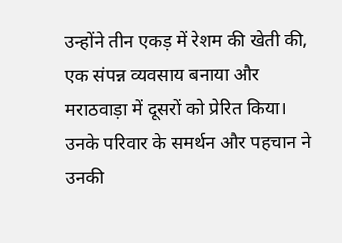उन्होंने तीन एकड़ में रेशम की खेती की, एक संपन्न व्यवसाय बनाया और मराठवाड़ा में दूसरों को प्रेरित किया। उनके परिवार के समर्थन और पहचान ने उनकी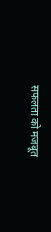सफलता को मजबूत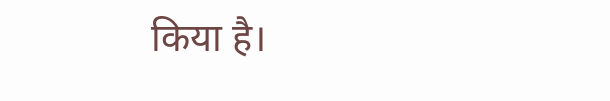किया है।